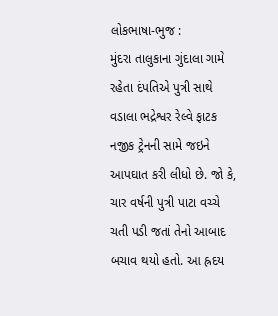લોકભાષા-ભુજ :
મુંદરા તાલુકાના ગુંદાલા ગામે રહેતા દંપતિએ પુત્રી સાથે વડાલા ભદ્રેશ્વર રેલ્વે ફાટક નજીક ટ્રેનની સામે જઇને આપઘાત કરી લીધો છે. જો કે, ચાર વર્ષની પુત્રી પાટા વચ્ચે ચતી પડી જતાં તેનો આબાદ બચાવ થયો હતો. આ હ્રદય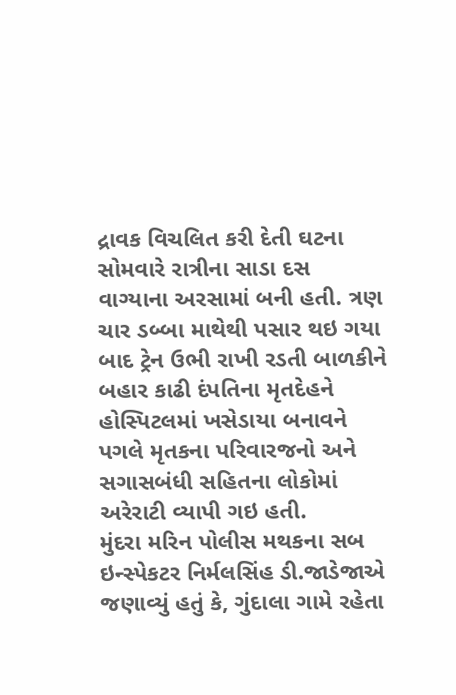દ્રાવક વિચલિત કરી દેતી ઘટના સોમવારે રાત્રીના સાડા દસ વાગ્યાના અરસામાં બની હતી. ત્રણ ચાર ડબ્બા માથેથી પસાર થઇ ગયા બાદ ટ્રેન ઉભી રાખી રડતી બાળકીને બહાર કાઢી દંપતિના મૃતદેહને હોસ્પિટલમાં ખસેડાયા બનાવને પગલે મૃતકના પરિવારજનો અને સગાસબંધી સહિતના લોકોમાં અરેરાટી વ્યાપી ગઇ હતી.
મુંદરા મરિન પોલીસ મથકના સબ ઇન્સ્પેકટર નિર્મલસિંહ ડી.જાડેજાએ જણાવ્યું હતું કે, ગુંદાલા ગામે રહેતા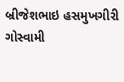બ્રીજેશભાઇ હસમુખગીરી ગોસ્વામી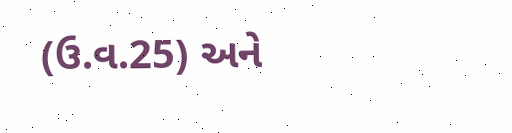(ઉ.વ.25) અને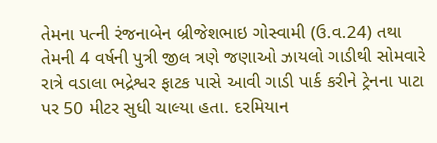તેમના પત્ની રંજનાબેન બ્રીજેશભાઇ ગોસ્વામી (ઉ.વ.24) તથા તેમની 4 વર્ષની પુત્રી જીલ ત્રણે જણાઓ ઝાયલો ગાડીથી સોમવારે રાત્રે વડાલા ભદ્રેશ્વર ફાટક પાસે આવી ગાડી પાર્ક કરીને ટ્રેનના પાટા પર 50 મીટર સુધી ચાલ્યા હતા. દરમિયાન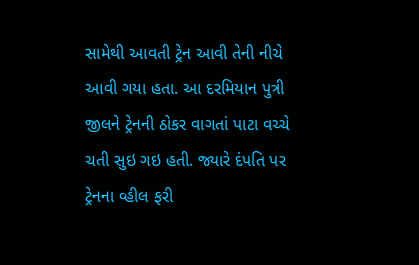સામેથી આવતી ટ્રેન આવી તેની નીચે આવી ગયા હતા. આ દરમિયાન પુત્રી જીલને ટ્રેનની ઠોકર વાગતાં પાટા વચ્ચે ચતી સુઇ ગઇ હતી. જ્યારે દંપતિ પર ટ્રેનના વ્હીલ ફરી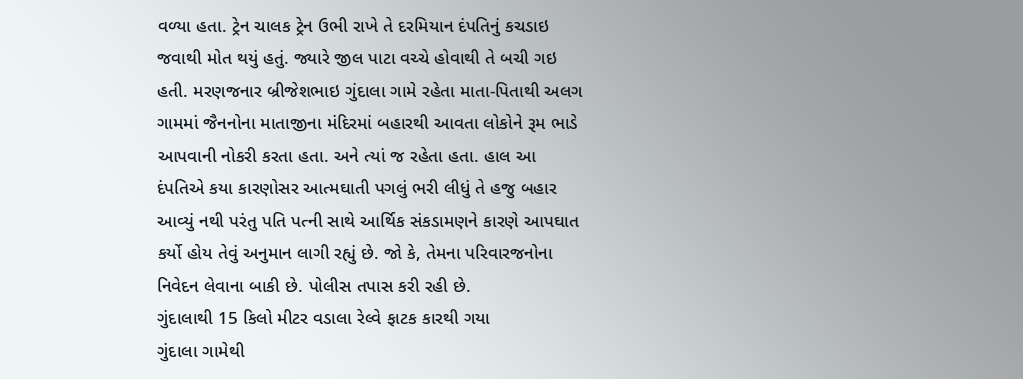વળ્યા હતા. ટ્રેન ચાલક ટ્રેન ઉભી રાખે તે દરમિયાન દંપતિનું કચડાઇ જવાથી મોત થયું હતું. જ્યારે જીલ પાટા વચ્ચે હોવાથી તે બચી ગઇ હતી. મરણજનાર બ્રીજેશભાઇ ગુંદાલા ગામે રહેતા માતા-પિતાથી અલગ ગામમાં જૈનનોના માતાજીના મંદિરમાં બહારથી આવતા લોકોને રૂમ ભાડે આપવાની નોકરી કરતા હતા. અને ત્યાં જ રહેતા હતા. હાલ આ દંપતિએ કયા કારણોસર આત્મઘાતી પગલું ભરી લીધું તે હજુ બહાર આવ્યું નથી પરંતુ પતિ પત્ની સાથે આર્થિક સંકડામણને કારણે આપઘાત કર્યો હોય તેવું અનુમાન લાગી રહ્યું છે. જો કે, તેમના પરિવારજનોના નિવેદન લેવાના બાકી છે. પોલીસ તપાસ કરી રહી છે.
ગુંદાલાથી 15 કિલો મીટર વડાલા રેલ્વે ફાટક કારથી ગયા
ગુંદાલા ગામેથી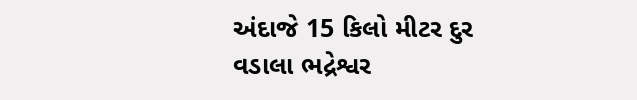અંદાજે 15 કિલો મીટર દુર વડાલા ભદ્રેશ્વર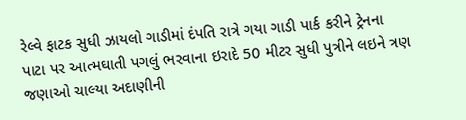રેલ્વે ફાટક સુધી ઝાયલો ગાડીમાં દંપતિ રાત્રે ગયા ગાડી પાર્ક કરીને ટ્રેનના પાટા પર આત્મઘાતી પગલું ભરવાના ઇરાદે 50 મીટર સુધી પુત્રીને લઇને ત્રણ જણાઓ ચાલ્યા અદાણીની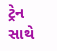ટ્રેન સાથે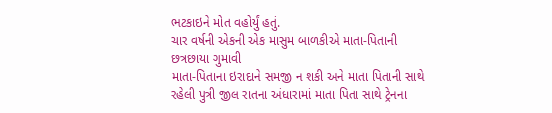ભટકાઇને મોત વહોર્યું હતું.
ચાર વર્ષની એકની એક માસુમ બાળકીએ માતા-પિતાની છત્રછાયા ગુમાવી
માતા-પિતાના ઇરાદાને સમજી ન શકી અને માતા પિતાની સાથે રહેલી પુત્રી જીલ રાતના અંધારામાં માતા પિતા સાથે ટ્રેનના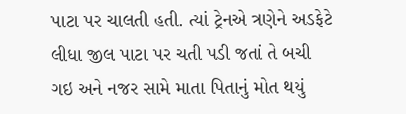પાટા પર ચાલતી હતી. ત્યાં ટ્રેનએ ત્રણેને અડફેટે લીધા જીલ પાટા પર ચતી પડી જતાં તે બચી ગઇ અને નજર સામે માતા પિતાનું મોત થયું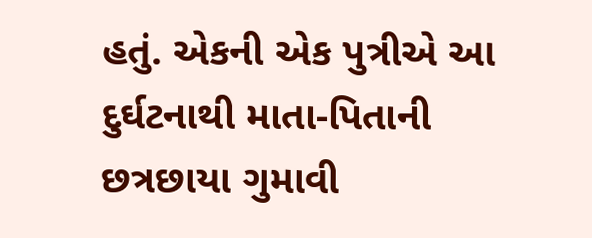હતું. એકની એક પુત્રીએ આ દુર્ઘટનાથી માતા-પિતાની છત્રછાયા ગુમાવી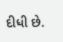દીધી છે.